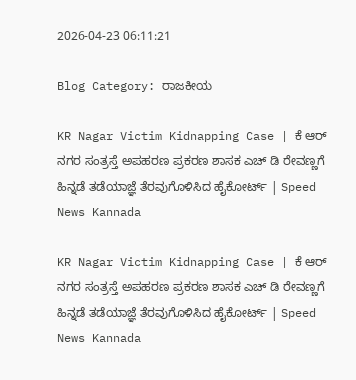2026-04-23 06:11:21

Blog Category: ರಾಜಕೀಯ

KR Nagar Victim Kidnapping Case | ಕೆ ಆರ್‌ ನಗರ ಸಂತ್ರಸ್ತೆ ಅಪಹರಣ ಪ್ರಕರಣ ಶಾಸಕ ಎಚ್‌ ಡಿ ರೇವಣ್ಣಗೆ ಹಿನ್ನಡೆ ತಡೆಯಾಜ್ಞೆ ತೆರವುಗೊಳಿಸಿದ ಹೈಕೋರ್ಟ್ | Speed News Kannada

KR Nagar Victim Kidnapping Case | ಕೆ ಆರ್‌ ನಗರ ಸಂತ್ರಸ್ತೆ ಅಪಹರಣ ಪ್ರಕರಣ ಶಾಸಕ ಎಚ್‌ ಡಿ ರೇವಣ್ಣಗೆ ಹಿನ್ನಡೆ ತಡೆಯಾಜ್ಞೆ ತೆರವುಗೊಳಿಸಿದ ಹೈಕೋರ್ಟ್ | Speed News Kannada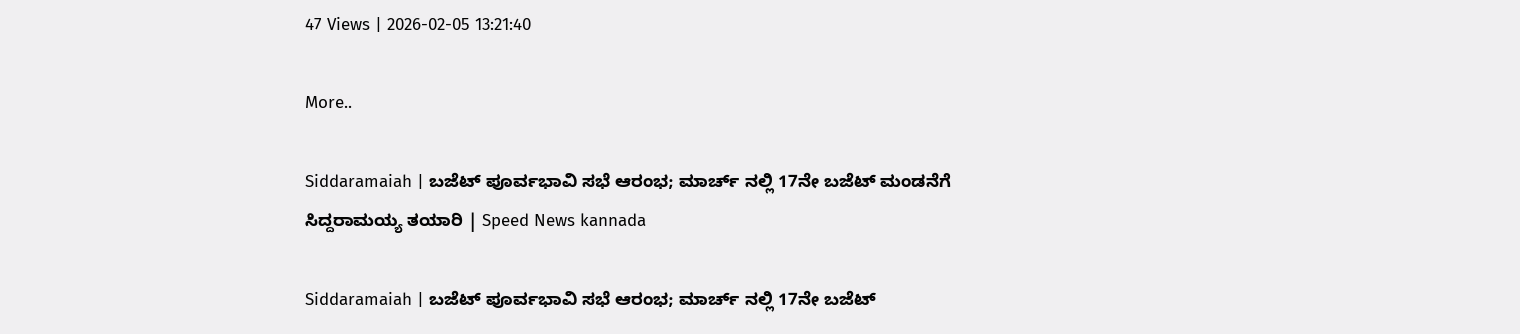47 Views | 2026-02-05 13:21:40

More..

Siddaramaiah | ಬಜೆಟ್‌ ಪೂರ್ವಭಾವಿ ಸಭೆ ಆರಂಭ; ಮಾರ್ಚ್‌ ನಲ್ಲಿ 17ನೇ ಬಜೆಟ್‌ ಮಂಡನೆಗೆ ಸಿದ್ದರಾಮಯ್ಯ ತಯಾರಿ | Speed News kannada

Siddaramaiah | ಬಜೆಟ್‌ ಪೂರ್ವಭಾವಿ ಸಭೆ ಆರಂಭ; ಮಾರ್ಚ್‌ ನಲ್ಲಿ 17ನೇ ಬಜೆಟ್‌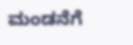ಮಂಡನೆಗೆ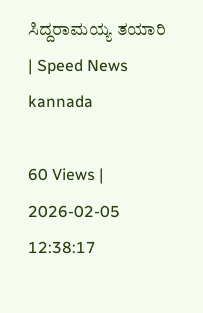ಸಿದ್ದರಾಮಯ್ಯ ತಯಾರಿ | Speed News kannada

60 Views | 2026-02-05 12:38:17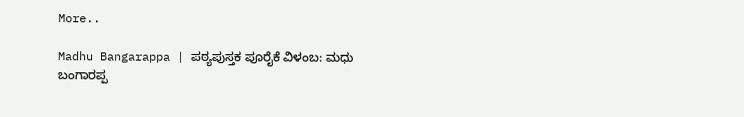More..

Madhu Bangarappa | ಪಠ್ಯಪುಸ್ತಕ ಪೂರೈಕೆ ವಿಳಂಬ: ಮಧು ಬಂಗಾರಪ್ಪ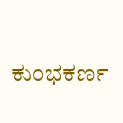ಕುಂಭಕರ್ಣ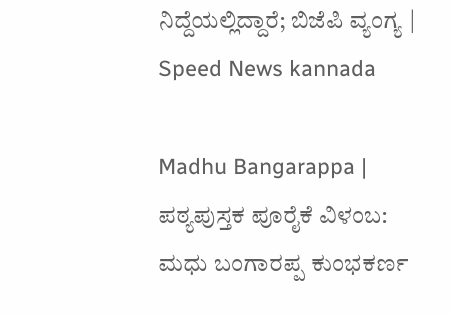ನಿದ್ದೆಯಲ್ಲಿದ್ದಾರೆ; ಬಿಜೆಪಿ ವ್ಯಂಗ್ಯ | Speed News kannada

Madhu Bangarappa | ಪಠ್ಯಪುಸ್ತಕ ಪೂರೈಕೆ ವಿಳಂಬ: ಮಧು ಬಂಗಾರಪ್ಪ ಕುಂಭಕರ್ಣ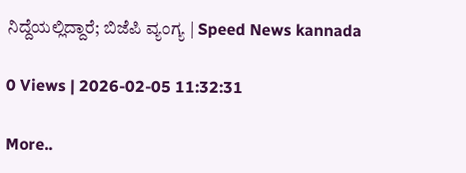ನಿದ್ದೆಯಲ್ಲಿದ್ದಾರೆ; ಬಿಜೆಪಿ ವ್ಯಂಗ್ಯ | Speed News kannada

0 Views | 2026-02-05 11:32:31

More..